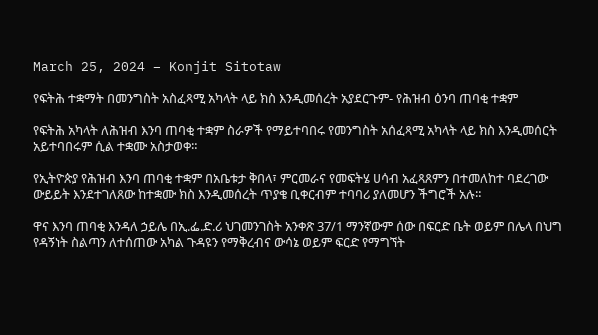March 25, 2024 – Konjit Sitotaw

የፍትሕ ተቋማት በመንግስት አስፈጻሚ አካላት ላይ ክስ እንዲመሰረት አያደርጉም- የሕዝብ ዕንባ ጠባቂ ተቋም

የፍትሕ አካላት ለሕዝብ እንባ ጠባቂ ተቋም ስራዎች የማይተባበሩ የመንግስት አሰፈጻሚ አካላት ላይ ክስ እንዲመሰርት አይተባበሩም ሲል ተቋሙ አስታወቀ።

የኢትዮጵያ የሕዝብ እንባ ጠባቂ ተቋም በአቤቱታ ቅበላ፣ ምርመራና የመፍትሄ ሀሳብ አፈጻጸምን በተመለከተ ባደረገው ውይይት እንደተገለጸው ከተቋሙ ክስ እንዲመሰረት ጥያቄ ቢቀርብም ተባባሪ ያለመሆን ችግሮች አሉ።

ዋና እንባ ጠባቂ እንዳለ ኃይሌ በኢ.ፌ.ድ.ሪ ህገመንገስት አንቀጽ 37/1 ማንኛውም ሰው በፍርድ ቤት ወይም በሌላ በህግ የዳኝነት ስልጣን ለተሰጠው አካል ጉዳዩን የማቅረብና ውሳኔ ወይም ፍርድ የማግኘት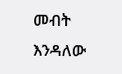መብት እንዳለው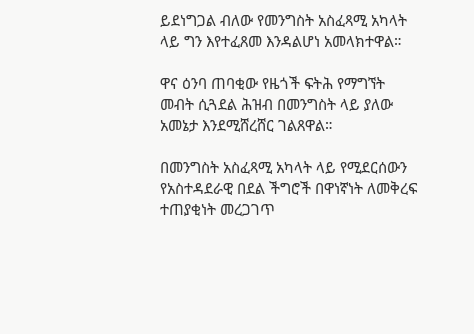ይደነግጋል ብለው የመንግስት አስፈጻሚ አካላት ላይ ግን እየተፈጸመ እንዳልሆነ አመላክተዋል።

ዋና ዕንባ ጠባቂው የዜጎች ፍትሕ የማግኘት መብት ሲጓደል ሕዝብ በመንግስት ላይ ያለው አመኔታ እንደሚሸረሸር ገልጸዋል።

በመንግስት አስፈጻሚ አካላት ላይ የሚደርሰውን የአስተዳደራዊ በደል ችግሮች በዋነኛነት ለመቅረፍ ተጠያቂነት መረጋገጥ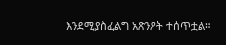እንደሚያስፈልግ አጽንዖት ተሰጥቷል።